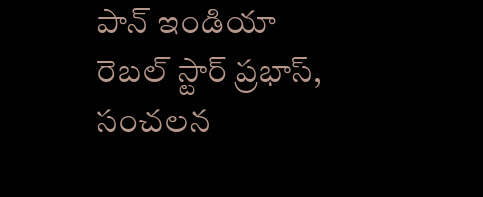పాన్ ఇండియా రెబల్ స్టార్ ప్రభాస్, సంచలన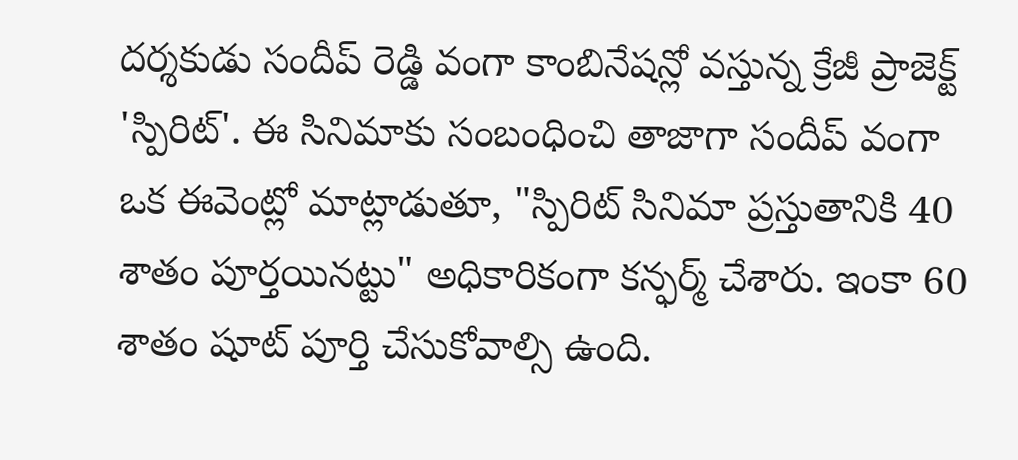దర్శకుడు సందీప్ రెడ్డి వంగా కాంబినేషన్లో వస్తున్న క్రేజీ ప్రాజెక్ట్ 'స్పిరిట్'. ఈ సినిమాకు సంబంధించి తాజాగా సందీప్ వంగా ఒక ఈవెంట్లో మాట్లాడుతూ, "స్పిరిట్ సినిమా ప్రస్తుతానికి 40 శాతం పూర్తయినట్టు" అధికారికంగా కన్ఫర్మ్ చేశారు. ఇంకా 60 శాతం షూట్ పూర్తి చేసుకోవాల్సి ఉంది.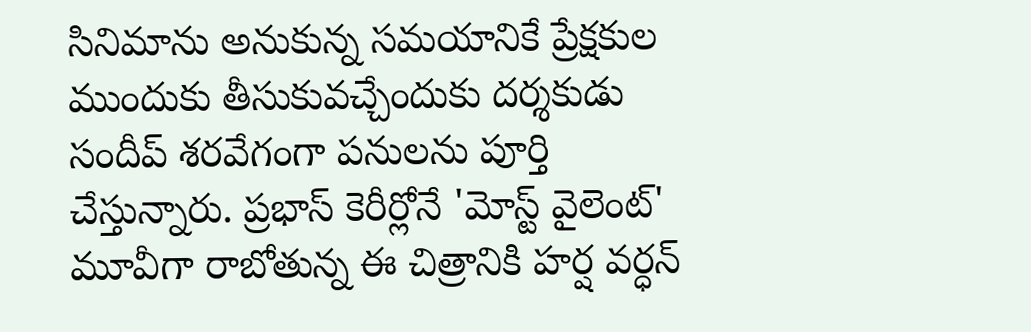సినిమాను అనుకున్న సమయానికే ప్రేక్షకుల ముందుకు తీసుకువచ్చేందుకు దర్శకుడు సందీప్ శరవేగంగా పనులను పూర్తి చేస్తున్నారు. ప్రభాస్ కెరీర్లోనే 'మోస్ట్ వైలెంట్' మూవీగా రాబోతున్న ఈ చిత్రానికి హర్ష వర్ధన్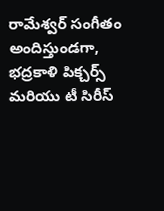రామేశ్వర్ సంగీతం అందిస్తుండగా, భద్రకాళి పిక్చర్స్ మరియు టీ సిరీస్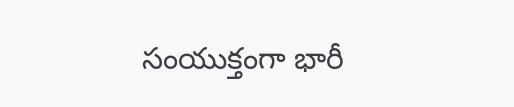సంయుక్తంగా భారీ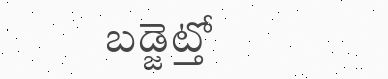బడ్జెట్తో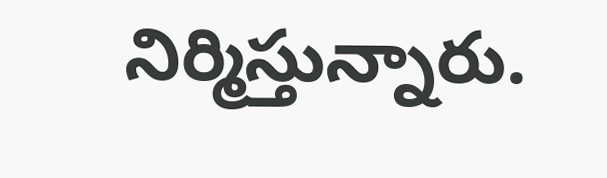నిర్మిస్తున్నారు.